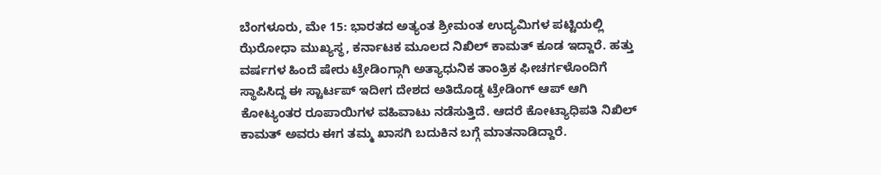ಬೆಂಗಳೂರು, ಮೇ 15: ಭಾರತದ ಅತ್ಯಂತ ಶ್ರೀಮಂತ ಉದ್ಯಮಿಗಳ ಪಟ್ಟಿಯಲ್ಲಿ ಝೆರೋಧಾ ಮುಖ್ಯಸ್ಥ, ಕರ್ನಾಟಕ ಮೂಲದ ನಿಖಿಲ್ ಕಾಮತ್ ಕೂಡ ಇದ್ದಾರೆ. ಹತ್ತು ವರ್ಷಗಳ ಹಿಂದೆ ಷೇರು ಟ್ರೇಡಿಂಗ್ಗಾಗಿ ಅತ್ಯಾಧುನಿಕ ತಾಂತ್ರಿಕ ಫೀಚರ್ಗಳೊಂದಿಗೆ ಸ್ಥಾಪಿಸಿದ್ದ ಈ ಸ್ಟಾರ್ಟಪ್ ಇದೀಗ ದೇಶದ ಅತಿದೊಡ್ಡ ಟ್ರೇಡಿಂಗ್ ಆಪ್ ಆಗಿ ಕೋಟ್ಯಂತರ ರೂಪಾಯಿಗಳ ವಹಿವಾಟು ನಡೆಸುತ್ತಿದೆ. ಆದರೆ ಕೋಟ್ಯಾಧಿಪತಿ ನಿಖಿಲ್ ಕಾಮತ್ ಅವರು ಈಗ ತಮ್ಮ ಖಾಸಗಿ ಬದುಕಿನ ಬಗ್ಗೆ ಮಾತನಾಡಿದ್ದಾರೆ.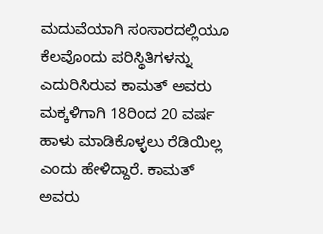ಮದುವೆಯಾಗಿ ಸಂಸಾರದಲ್ಲಿಯೂ ಕೆಲವೊಂದು ಪರಿಸ್ಥಿತಿಗಳನ್ನು ಎದುರಿಸಿರುವ ಕಾಮತ್ ಅವರು ಮಕ್ಕಳಿಗಾಗಿ 18ರಿಂದ 20 ವರ್ಷ ಹಾಳು ಮಾಡಿಕೊಳ್ಳಲು ರೆಡಿಯಿಲ್ಲ ಎಂದು ಹೇಳಿದ್ದಾರೆ. ಕಾಮತ್ ಅವರು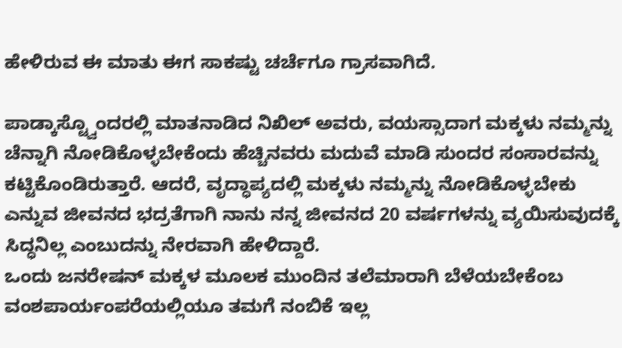ಹೇಳಿರುವ ಈ ಮಾತು ಈಗ ಸಾಕಷ್ಟು ಚರ್ಚೆಗೂ ಗ್ರಾಸವಾಗಿದೆ.

ಪಾಡ್ಕಾಸ್ಟ್ವೊಂದರಲ್ಲಿ ಮಾತನಾಡಿದ ನಿಖಿಲ್ ಅವರು, ವಯಸ್ಸಾದಾಗ ಮಕ್ಕಳು ನಮ್ಮನ್ನು ಚೆನ್ನಾಗಿ ನೋಡಿಕೊಳ್ಳಬೇಕೆಂದು ಹೆಚ್ಚಿನವರು ಮದುವೆ ಮಾಡಿ ಸುಂದರ ಸಂಸಾರವನ್ನು ಕಟ್ಟಿಕೊಂಡಿರುತ್ತಾರೆ. ಆದರೆ, ವೃದ್ಧಾಪ್ಯದಲ್ಲಿ ಮಕ್ಕಳು ನಮ್ಮನ್ನು ನೋಡಿಕೊಳ್ಳಬೇಕು ಎನ್ನುವ ಜೀವನದ ಭದ್ರತೆಗಾಗಿ ನಾನು ನನ್ನ ಜೀವನದ 20 ವರ್ಷಗಳನ್ನು ವ್ಯಯಿಸುವುದಕ್ಕೆ ಸಿದ್ಧನಿಲ್ಲ ಎಂಬುದನ್ನು ನೇರವಾಗಿ ಹೇಳಿದ್ದಾರೆ.
ಒಂದು ಜನರೇಷನ್ ಮಕ್ಕಳ ಮೂಲಕ ಮುಂದಿನ ತಲೆಮಾರಾಗಿ ಬೆಳೆಯಬೇಕೆಂಬ ವಂಶಪಾರ್ಯಂಪರೆಯಲ್ಲಿಯೂ ತಮಗೆ ನಂಬಿಕೆ ಇಲ್ಲ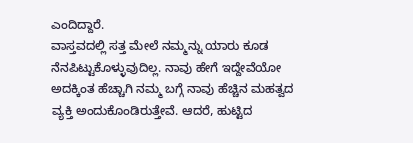ಎಂದಿದ್ದಾರೆ.
ವಾಸ್ತವದಲ್ಲಿ ಸತ್ತ ಮೇಲೆ ನಮ್ಮನ್ನು ಯಾರು ಕೂಡ ನೆನಪಿಟ್ಟುಕೊಳ್ಳುವುದಿಲ್ಲ. ನಾವು ಹೇಗೆ ಇದ್ದೇವೆಯೋ ಅದಕ್ಕಿಂತ ಹೆಚ್ಚಾಗಿ ನಮ್ಮ ಬಗ್ಗೆ ನಾವು ಹೆಚ್ಚಿನ ಮಹತ್ವದ ವ್ಯಕ್ತಿ ಅಂದುಕೊಂಡಿರುತ್ತೇವೆ. ಆದರೆ, ಹುಟ್ಟಿದ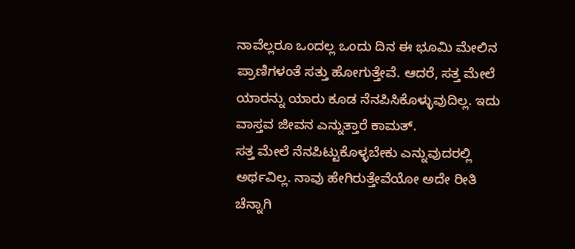ನಾವೆಲ್ಲರೂ ಒಂದಲ್ಲ ಒಂದು ದಿನ ಈ ಭೂಮಿ ಮೇಲಿನ ಪ್ರಾಣಿಗಳಂತೆ ಸತ್ತು ಹೋಗುತ್ತೇವೆ. ಆದರೆ, ಸತ್ತ ಮೇಲೆ ಯಾರನ್ನು ಯಾರು ಕೂಡ ನೆನಪಿಸಿಕೊಳ್ಳುವುದಿಲ್ಲ. ಇದು ವಾಸ್ತವ ಜೀವನ ಎನ್ನುತ್ತಾರೆ ಕಾಮತ್.
ಸತ್ತ ಮೇಲೆ ನೆನಪಿಟ್ಟುಕೊಳ್ಳಬೇಕು ಎನ್ನುವುದರಲ್ಲಿ ಅರ್ಥವಿಲ್ಲ. ನಾವು ಹೇಗಿರುತ್ತೇವೆಯೋ ಅದೇ ರೀತಿ ಚೆನ್ನಾಗಿ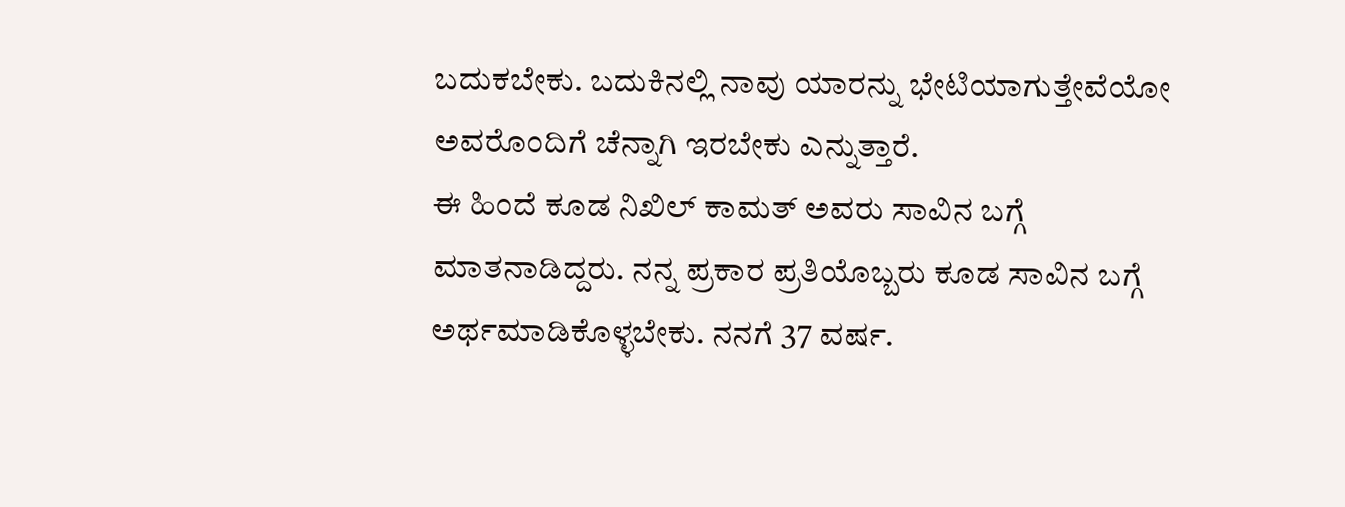ಬದುಕಬೇಕು. ಬದುಕಿನಲ್ಲಿ ನಾವು ಯಾರನ್ನು ಭೇಟಿಯಾಗುತ್ತೇವೆಯೋ ಅವರೊಂದಿಗೆ ಚೆನ್ನಾಗಿ ಇರಬೇಕು ಎನ್ನುತ್ತಾರೆ.
ಈ ಹಿಂದೆ ಕೂಡ ನಿಖಿಲ್ ಕಾಮತ್ ಅವರು ಸಾವಿನ ಬಗ್ಗೆ ಮಾತನಾಡಿದ್ದರು. ನನ್ನ ಪ್ರಕಾರ ಪ್ರತಿಯೊಬ್ಬರು ಕೂಡ ಸಾವಿನ ಬಗ್ಗೆ ಅರ್ಥಮಾಡಿಕೊಳ್ಳಬೇಕು. ನನಗೆ 37 ವರ್ಷ.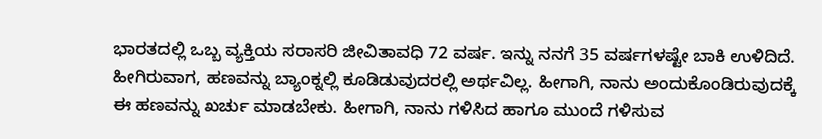ಭಾರತದಲ್ಲಿ ಒಬ್ಬ ವ್ಯಕ್ತಿಯ ಸರಾಸರಿ ಜೀವಿತಾವಧಿ 72 ವರ್ಷ. ಇನ್ನು ನನಗೆ 35 ವರ್ಷಗಳಷ್ಟೇ ಬಾಕಿ ಉಳಿದಿದೆ. ಹೀಗಿರುವಾಗ, ಹಣವನ್ನು ಬ್ಯಾಂಕ್ನಲ್ಲಿ ಕೂಡಿಡುವುದರಲ್ಲಿ ಅರ್ಥವಿಲ್ಲ. ಹೀಗಾಗಿ, ನಾನು ಅಂದುಕೊಂಡಿರುವುದಕ್ಕೆ ಈ ಹಣವನ್ನು ಖರ್ಚು ಮಾಡಬೇಕು. ಹೀಗಾಗಿ, ನಾನು ಗಳಿಸಿದ ಹಾಗೂ ಮುಂದೆ ಗಳಿಸುವ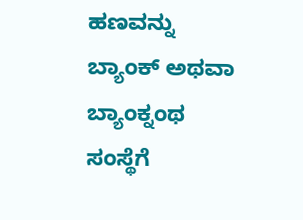ಹಣವನ್ನು ಬ್ಯಾಂಕ್ ಅಥವಾ ಬ್ಯಾಂಕ್ನಂಥ ಸಂಸ್ಥೆಗೆ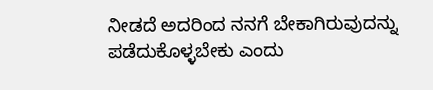ನೀಡದೆ ಅದರಿಂದ ನನಗೆ ಬೇಕಾಗಿರುವುದನ್ನು ಪಡೆದುಕೊಳ್ಳಬೇಕು ಎಂದು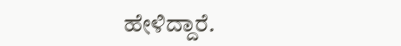ಹೇಳಿದ್ದಾರೆ.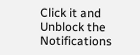Click it and Unblock the Notifications